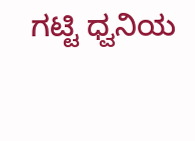ಗಟ್ಟಿ ಧ್ವನಿಯ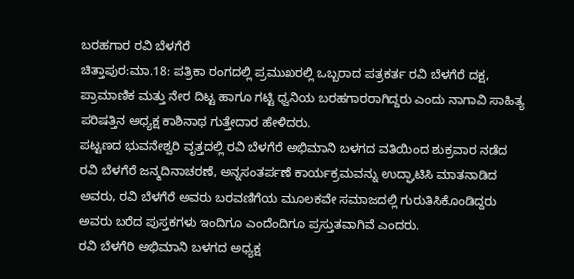ಬರಹಗಾರ ರವಿ ಬೆಳಗೆರೆ
ಚಿತ್ತಾಪುರ:ಮಾ.18: ಪತ್ರಿಕಾ ರಂಗದಲ್ಲಿ ಪ್ರಮುಖರಲ್ಲಿ ಒಬ್ಬರಾದ ಪತ್ರಕರ್ತ ರವಿ ಬೆಳಗೆರೆ ದಕ್ಷ, ಪ್ರಾಮಾಣಿಕ ಮತ್ತು ನೇರ ದಿಟ್ಟ ಹಾಗೂ ಗಟ್ಟಿ ಧ್ವನಿಯ ಬರಹಗಾರರಾಗಿದ್ದರು ಎಂದು ನಾಗಾವಿ ಸಾಹಿತ್ಯ ಪರಿಷತ್ತಿನ ಅಧ್ಯಕ್ಷ ಕಾಶಿನಾಥ ಗುತ್ತೇದಾರ ಹೇಳಿದರು.
ಪಟ್ಟಣದ ಭುವನೇಶ್ವರಿ ವೃತ್ತದಲ್ಲಿ ರವಿ ಬೆಳಗೆರೆ ಅಭಿಮಾನಿ ಬಳಗದ ವತಿಯಿಂದ ಶುಕ್ರವಾರ ನಡೆದ ರವಿ ಬೆಳಗೆರೆ ಜನ್ಮದಿನಾಚರಣೆ, ಅನ್ನಸಂತರ್ಪಣೆ ಕಾರ್ಯಕ್ರಮವನ್ನು ಉದ್ಘಾಟಿಸಿ ಮಾತನಾಡಿದ ಅವರು, ರವಿ ಬೆಳಗೆರೆ ಅವರು ಬರವಣಿಗೆಯ ಮೂಲಕವೇ ಸಮಾಜದಲ್ಲಿ ಗುರುತಿಸಿಕೊಂಡಿದ್ದರು ಅವರು ಬರೆದ ಪುಸ್ತಕಗಳು ಇಂದಿಗೂ ಎಂದೆಂದಿಗೂ ಪ್ರಸ್ತುತವಾಗಿವೆ ಎಂದರು.
ರವಿ ಬೆಳಗೆರಿ ಅಭಿಮಾನಿ ಬಳಗದ ಅಧ್ಯಕ್ಷ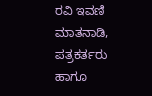ರವಿ ಇವಣಿ ಮಾತನಾಡಿ, ಪತ್ರಕರ್ತರು ಹಾಗೂ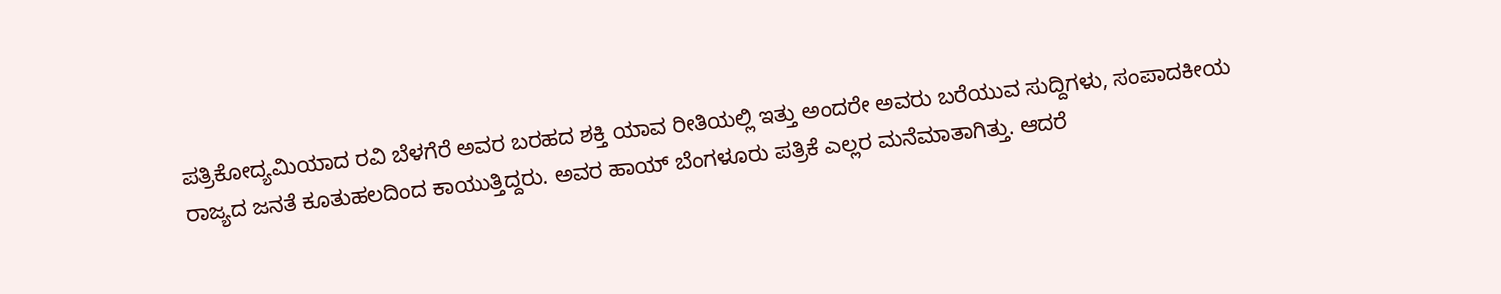ಪತ್ರಿಕೋದ್ಯಮಿಯಾದ ರವಿ ಬೆಳಗೆರೆ ಅವರ ಬರಹದ ಶಕ್ತಿ ಯಾವ ರೀತಿಯಲ್ಲಿ ಇತ್ತು ಅಂದರೇ ಅವರು ಬರೆಯುವ ಸುದ್ದಿಗಳು, ಸಂಪಾದಕೀಯ ರಾಜ್ಯದ ಜನತೆ ಕೂತುಹಲದಿಂದ ಕಾಯುತ್ತಿದ್ದರು. ಅವರ ಹಾಯ್ ಬೆಂಗಳೂರು ಪತ್ರಿಕೆ ಎಲ್ಲರ ಮನೆಮಾತಾಗಿತ್ತು. ಆದರೆ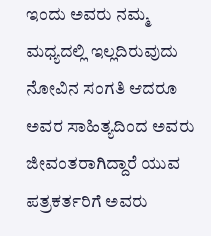ಇಂದು ಅವರು ನಮ್ಮ ಮಧ್ಯದಲ್ಲಿ ಇಲ್ಲದಿರುವುದು ನೋವಿನ ಸಂಗತಿ ಆದರೂ ಅವರ ಸಾಹಿತ್ಯದಿಂದ ಅವರು ಜೀವಂತರಾಗಿದ್ದಾರೆ ಯುವ ಪತ್ರಕರ್ತರಿಗೆ ಅವರು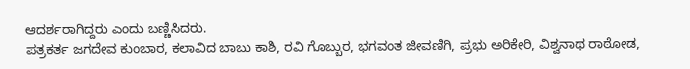ಆದರ್ಶರಾಗಿದ್ದರು ಎಂದು ಬಣ್ಣಿಸಿದರು.
ಪತ್ರಕರ್ತ ಜಗದೇವ ಕುಂಬಾರ, ಕಲಾವಿದ ಬಾಬು ಕಾಶಿ, ರವಿ ಗೊಬ್ಬುರ, ಭಗವಂತ ಜೀವಣಿಗಿ, ಪ್ರಭು ಅರಿಕೇರಿ, ವಿಶ್ವನಾಥ ರಾಠೋಡ,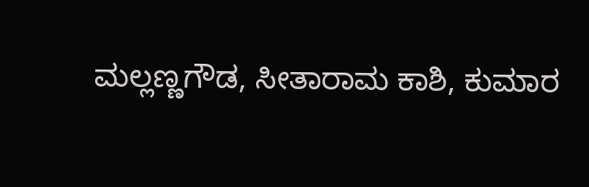ಮಲ್ಲಣ್ಣಗೌಡ, ಸೀತಾರಾಮ ಕಾಶಿ, ಕುಮಾರ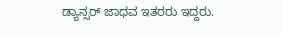ಡ್ಯಾನ್ಸರ್ ಜಾಧವ ಇತರರು ಇದ್ದರು.